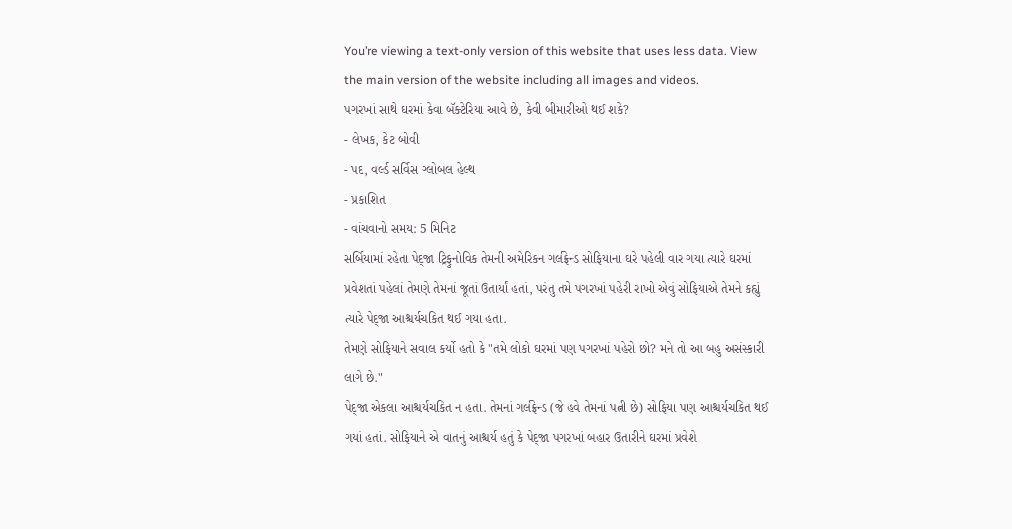You’re viewing a text-only version of this website that uses less data. View the main version of the website including all images and videos.
પગરખાં સાથે ઘરમાં કેવા બૅક્ટેરિયા આવે છે, કેવી બીમારીઓ થઈ શકે?
- લેખક, કેટ બોવી
- પદ, વર્લ્ડ સર્વિસ ગ્લોબલ હેલ્થ
- પ્રકાશિત
- વાંચવાનો સમય: 5 મિનિટ
સર્બિયામાં રહેતા પેદ્જા ટ્રિફુનોવિક તેમની અમેરિકન ગર્લફ્રેન્ડ સોફિયાના ઘરે પહેલી વાર ગયા ત્યારે ઘરમાં પ્રવેશતાં પહેલાં તેમણે તેમનાં જૂતાં ઉતાર્યાં હતાં, પરંતુ તમે પગરખાં પહેરી રાખો એવું સોફિયાએ તેમને કહ્યું ત્યારે પેદ્જા આશ્ચર્યચકિત થઈ ગયા હતા.
તેમણે સોફિયાને સવાલ કર્યો હતો કે "તમે લોકો ઘરમાં પણ પગરખાં પહેરો છો? મને તો આ બહુ અસંસ્કારી લાગે છે."
પેદ્જા એકલા આશ્ચર્યચકિત ન હતા. તેમનાં ગર્લફ્રેન્ડ (જે હવે તેમનાં પત્ની છે) સોફિયા પણ આશ્ચર્યચકિત થઈ ગયાં હતાં. સોફિયાને એ વાતનું આશ્ચર્ય હતું કે પેદ્જા પગરખાં બહાર ઉતારીને ઘરમાં પ્રવેશે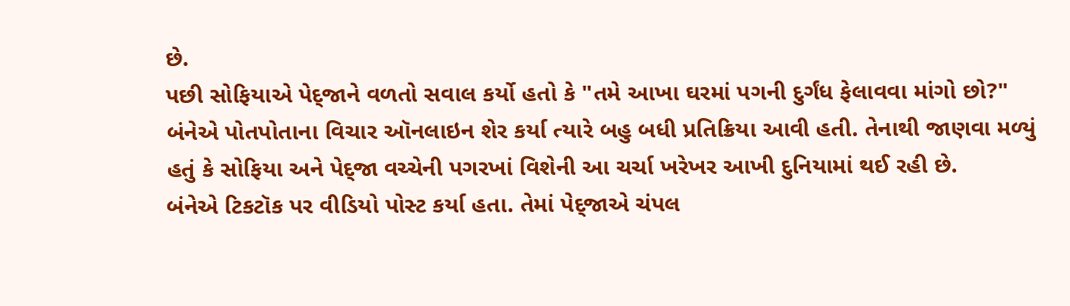છે.
પછી સોફિયાએ પેદ્જાને વળતો સવાલ કર્યો હતો કે "તમે આખા ઘરમાં પગની દુર્ગંધ ફેલાવવા માંગો છો?"
બંનેએ પોતપોતાના વિચાર ઑનલાઇન શેર કર્યા ત્યારે બહુ બધી પ્રતિક્રિયા આવી હતી. તેનાથી જાણવા મળ્યું હતું કે સોફિયા અને પેદ્જા વચ્ચેની પગરખાં વિશેની આ ચર્ચા ખરેખર આખી દુનિયામાં થઈ રહી છે.
બંનેએ ટિકટૉક પર વીડિયો પોસ્ટ કર્યા હતા. તેમાં પેદ્જાએ ચંપલ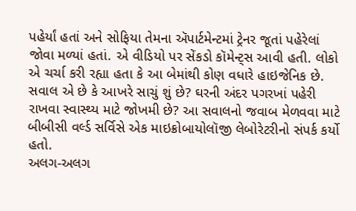પહેર્યાં હતાં અને સોફિયા તેમના ઍપાર્ટમેન્ટમાં ટ્રેનર જૂતાં પહેરેલાં જોવા મળ્યાં હતાં. એ વીડિયો પર સેંકડો કૉમેન્ટ્સ આવી હતી. લોકો એ ચર્ચા કરી રહ્યા હતા કે આ બેમાંથી કોણ વધારે હાઇજેનિક છે.
સવાલ એ છે કે આખરે સાચું શું છે? ઘરની અંદર પગરખાં પહેરી રાખવા સ્વાસ્થ્ય માટે જોખમી છે? આ સવાલનો જવાબ મેળવવા માટે બીબીસી વર્લ્ડ સર્વિસે એક માઇક્રોબાયોલૉજી લેબોરેટરીનો સંપર્ક કર્યો હતો.
અલગ-અલગ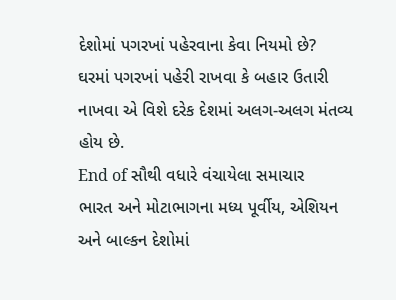દેશોમાં પગરખાં પહેરવાના કેવા નિયમો છે?
ઘરમાં પગરખાં પહેરી રાખવા કે બહાર ઉતારી નાખવા એ વિશે દરેક દેશમાં અલગ-અલગ મંતવ્ય હોય છે.
End of સૌથી વધારે વંચાયેલા સમાચાર
ભારત અને મોટાભાગના મધ્ય પૂર્વીય, એશિયન અને બાલ્કન દેશોમાં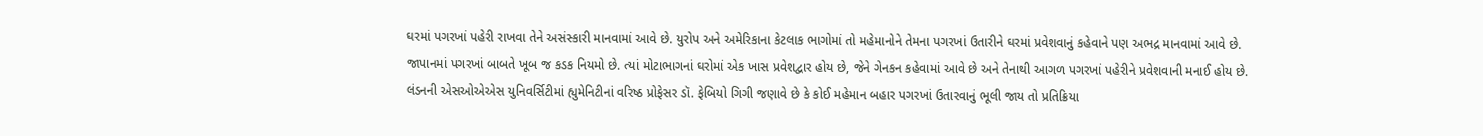ઘરમાં પગરખાં પહેરી રાખવા તેને અસંસ્કારી માનવામાં આવે છે. યુરોપ અને અમેરિકાના કેટલાક ભાગોમાં તો મહેમાનોને તેમના પગરખાં ઉતારીને ઘરમાં પ્રવેશવાનું કહેવાને પણ અભદ્ર માનવામાં આવે છે.
જાપાનમાં પગરખાં બાબતે ખૂબ જ કડક નિયમો છે. ત્યાં મોટાભાગનાં ઘરોમાં એક ખાસ પ્રવેશદ્વાર હોય છે, જેને ગેનકન કહેવામાં આવે છે અને તેનાથી આગળ પગરખાં પહેરીને પ્રવેશવાની મનાઈ હોય છે.
લંડનની એસઓએએસ યુનિવર્સિટીમાં હ્યુમેનિટીનાં વરિષ્ઠ પ્રોફેસર ડૉ. ફેબિયો ગિગી જણાવે છે કે કોઈ મહેમાન બહાર પગરખાં ઉતારવાનું ભૂલી જાય તો પ્રતિક્રિયા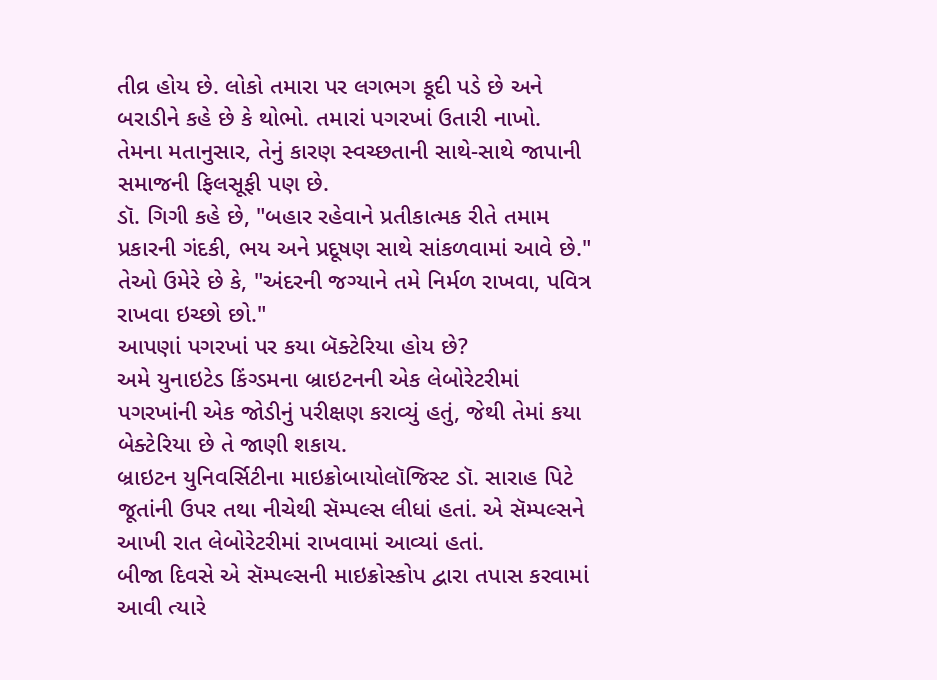તીવ્ર હોય છે. લોકો તમારા પર લગભગ કૂદી પડે છે અને બરાડીને કહે છે કે થોભો. તમારાં પગરખાં ઉતારી નાખો.
તેમના મતાનુસાર, તેનું કારણ સ્વચ્છતાની સાથે-સાથે જાપાની સમાજની ફિલસૂફી પણ છે.
ડૉ. ગિગી કહે છે, "બહાર રહેવાને પ્રતીકાત્મક રીતે તમામ પ્રકારની ગંદકી, ભય અને પ્રદૂષણ સાથે સાંકળવામાં આવે છે."
તેઓ ઉમેરે છે કે, "અંદરની જગ્યાને તમે નિર્મળ રાખવા, પવિત્ર રાખવા ઇચ્છો છો."
આપણાં પગરખાં પર કયા બૅક્ટેરિયા હોય છે?
અમે યુનાઇટેડ કિંગ્ડમના બ્રાઇટનની એક લેબોરેટરીમાં પગરખાંની એક જોડીનું પરીક્ષણ કરાવ્યું હતું, જેથી તેમાં કયા બેક્ટેરિયા છે તે જાણી શકાય.
બ્રાઇટન યુનિવર્સિટીના માઇક્રોબાયોલૉજિસ્ટ ડૉ. સારાહ પિટે જૂતાંની ઉપર તથા નીચેથી સૅમ્પલ્સ લીધાં હતાં. એ સૅમ્પલ્સને આખી રાત લેબોરેટરીમાં રાખવામાં આવ્યાં હતાં.
બીજા દિવસે એ સૅમ્પલ્સની માઇક્રોસ્કોપ દ્વારા તપાસ કરવામાં આવી ત્યારે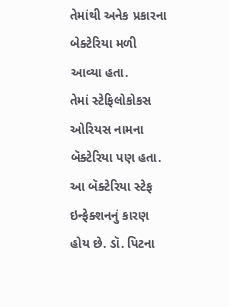તેમાંથી અનેક પ્રકારના બેક્ટેરિયા મળી આવ્યા હતા.
તેમાં સ્ટેફિલોકોકસ ઓરિયસ નામના બૅક્ટેરિયા પણ હતા. આ બૅક્ટેરિયા સ્ટેફ ઇન્ફેક્શનનું કારણ હોય છે. ડૉ. પિટના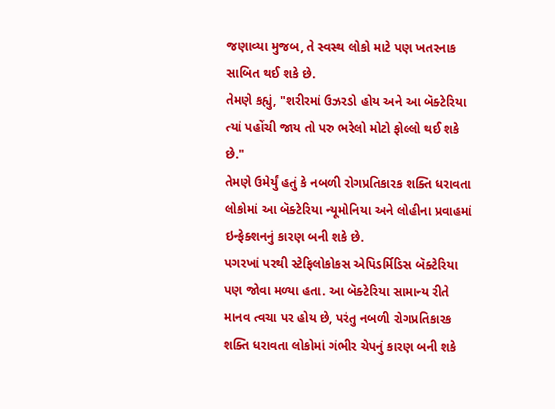જણાવ્યા મુજબ, તે સ્વસ્થ લોકો માટે પણ ખતરનાક સાબિત થઈ શકે છે.
તેમણે કહ્યું, "શરીરમાં ઉઝરડો હોય અને આ બૅક્ટેરિયા ત્યાં પહોંચી જાય તો પરુ ભરેલો મોટો ફોલ્લો થઈ શકે છે."
તેમણે ઉમેર્યું હતું કે નબળી રોગપ્રતિકારક શક્તિ ધરાવતા લોકોમાં આ બૅક્ટેરિયા ન્યૂમોનિયા અને લોહીના પ્રવાહમાં ઇન્ફેક્શનનું કારણ બની શકે છે.
પગરખાં પરથી સ્ટેફિલોકોકસ એપિડર્મિડિસ બૅક્ટેરિયા પણ જોવા મળ્યા હતા. આ બૅક્ટેરિયા સામાન્ય રીતે માનવ ત્વચા પર હોય છે, પરંતુ નબળી રોગપ્રતિકારક શક્તિ ધરાવતા લોકોમાં ગંભીર ચેપનું કારણ બની શકે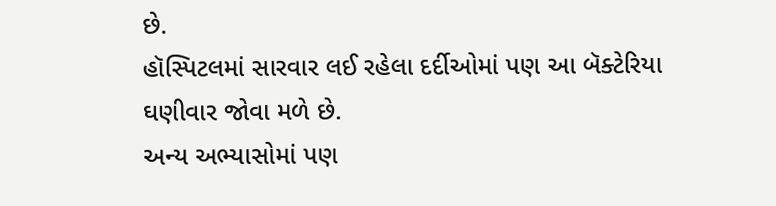છે.
હૉસ્પિટલમાં સારવાર લઈ રહેલા દર્દીઓમાં પણ આ બૅક્ટેરિયા ઘણીવાર જોવા મળે છે.
અન્ય અભ્યાસોમાં પણ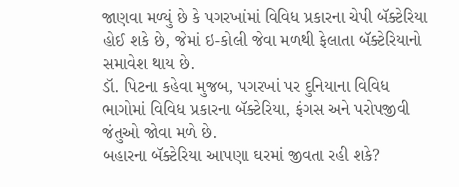જાણવા મળ્યું છે કે પગરખાંમાં વિવિધ પ્રકારના ચેપી બૅક્ટેરિયા હોઈ શકે છે, જેમાં ઇ-કોલી જેવા મળથી ફેલાતા બૅક્ટેરિયાનો સમાવેશ થાય છે.
ડૉ. પિટના કહેવા મુજબ, પગરખાં પર દુનિયાના વિવિધ ભાગોમાં વિવિધ પ્રકારના બૅક્ટેરિયા, ફંગસ અને પરોપજીવી જંતુઓ જોવા મળે છે.
બહારના બૅક્ટેરિયા આપણા ઘરમાં જીવતા રહી શકે?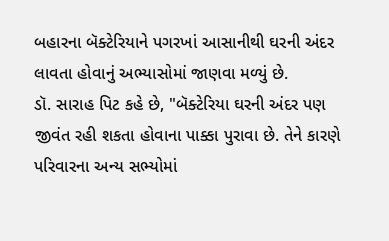બહારના બૅક્ટેરિયાને પગરખાં આસાનીથી ઘરની અંદર લાવતા હોવાનું અભ્યાસોમાં જાણવા મળ્યું છે.
ડૉ. સારાહ પિટ કહે છે, "બૅક્ટેરિયા ઘરની અંદર પણ જીવંત રહી શકતા હોવાના પાક્કા પુરાવા છે. તેને કારણે પરિવારના અન્ય સભ્યોમાં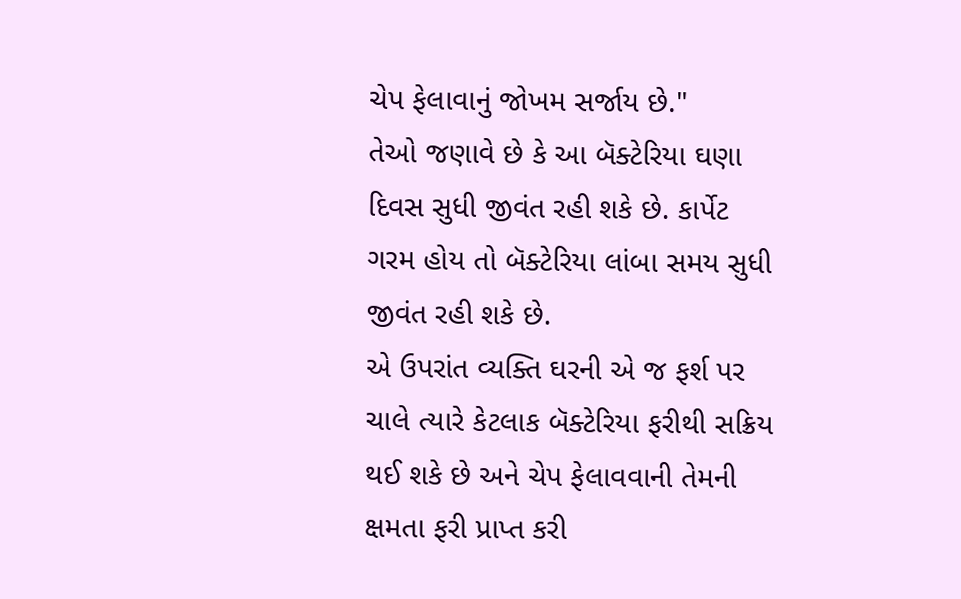ચેપ ફેલાવાનું જોખમ સર્જાય છે."
તેઓ જણાવે છે કે આ બૅક્ટેરિયા ઘણા દિવસ સુધી જીવંત રહી શકે છે. કાર્પેટ ગરમ હોય તો બૅક્ટેરિયા લાંબા સમય સુધી જીવંત રહી શકે છે.
એ ઉપરાંત વ્યક્તિ ઘરની એ જ ફર્શ પર ચાલે ત્યારે કેટલાક બૅક્ટેરિયા ફરીથી સક્રિય થઈ શકે છે અને ચેપ ફેલાવવાની તેમની ક્ષમતા ફરી પ્રાપ્ત કરી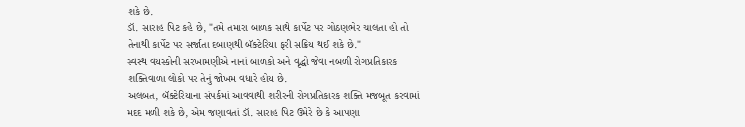શકે છે.
ડૉ. સારાહ પિટ કહે છે, "તમે તમારા બાળક સાથે કાર્પેટ પર ગોઠણભેર ચાલતા હો તો તેનાથી કાર્પેટ પર સર્જાતા દબાણથી બૅક્ટેરિયા ફરી સક્રિય થઈ શકે છે."
સ્વસ્થ વયસ્કોની સરખામણીએ નાનાં બાળકો અને વૃદ્ધો જેવા નબળી રોગપ્રતિકારક શક્તિવાળા લોકો પર તેનું જોખમ વધારે હોય છે.
અલબત, બૅક્ટેરિયાના સંપર્કમાં આવવાથી શરીરની રોગપ્રતિકારક શક્તિ મજબૂત કરવામાં મદદ મળી શકે છે, એમ જણાવતાં ડૉ. સારાહ પિટ ઉમેરે છે કે આપણા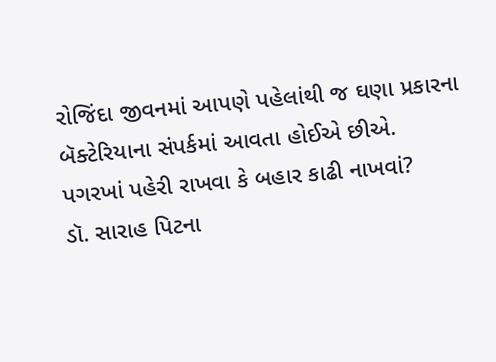રોજિંદા જીવનમાં આપણે પહેલાંથી જ ઘણા પ્રકારના બૅક્ટેરિયાના સંપર્કમાં આવતા હોઈએ છીએ.
પગરખાં પહેરી રાખવા કે બહાર કાઢી નાખવાં?
ડૉ. સારાહ પિટના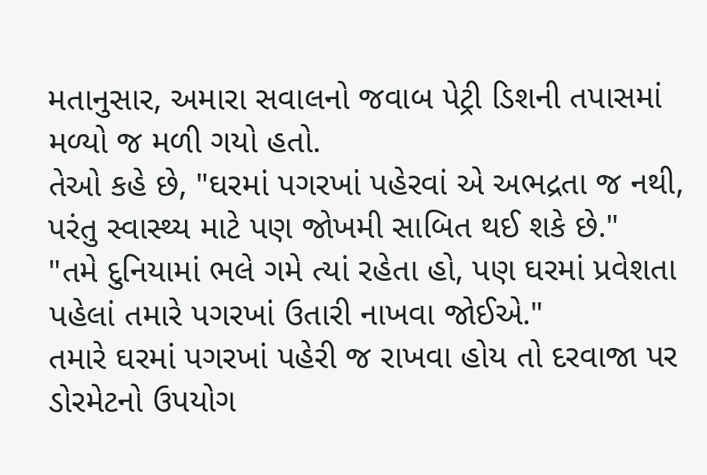મતાનુસાર, અમારા સવાલનો જવાબ પેટ્રી ડિશની તપાસમાં મળ્યો જ મળી ગયો હતો.
તેઓ કહે છે, "ઘરમાં પગરખાં પહેરવાં એ અભદ્રતા જ નથી, પરંતુ સ્વાસ્થ્ય માટે પણ જોખમી સાબિત થઈ શકે છે."
"તમે દુનિયામાં ભલે ગમે ત્યાં રહેતા હો, પણ ઘરમાં પ્રવેશતા પહેલાં તમારે પગરખાં ઉતારી નાખવા જોઈએ."
તમારે ઘરમાં પગરખાં પહેરી જ રાખવા હોય તો દરવાજા પર ડોરમેટનો ઉપયોગ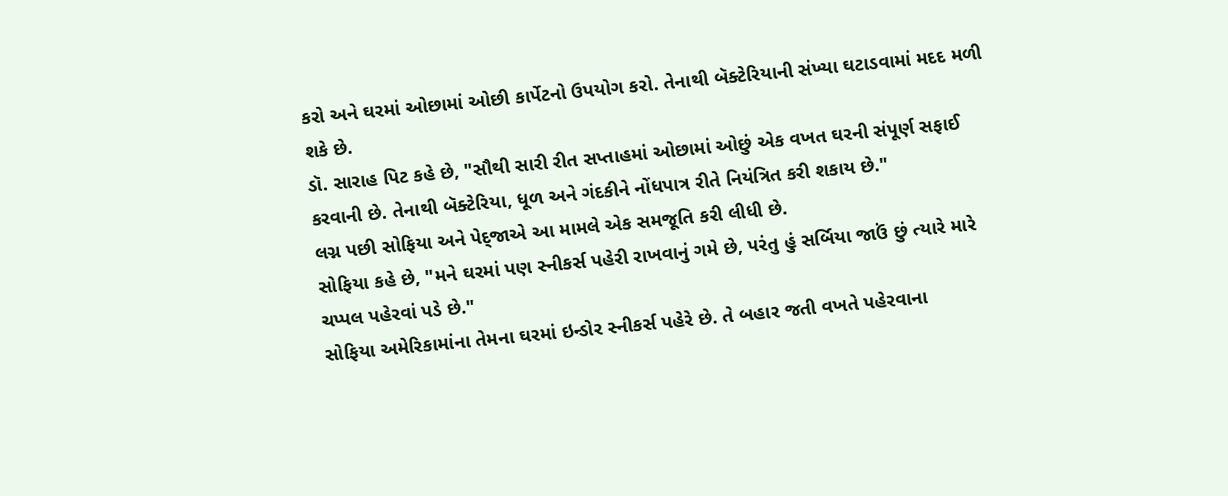કરો અને ઘરમાં ઓછામાં ઓછી કાર્પેટનો ઉપયોગ કરો. તેનાથી બૅક્ટેરિયાની સંખ્યા ઘટાડવામાં મદદ મળી શકે છે.
ડૉ. સારાહ પિટ કહે છે, "સૌથી સારી રીત સપ્તાહમાં ઓછામાં ઓછું એક વખત ઘરની સંપૂર્ણ સફાઈ કરવાની છે. તેનાથી બૅક્ટેરિયા, ધૂળ અને ગંદકીને નોંધપાત્ર રીતે નિયંત્રિત કરી શકાય છે."
લગ્ન પછી સોફિયા અને પેદ્જાએ આ મામલે એક સમજૂતિ કરી લીધી છે.
સોફિયા કહે છે, "મને ઘરમાં પણ સ્નીકર્સ પહેરી રાખવાનું ગમે છે, પરંતુ હું સર્બિયા જાઉં છું ત્યારે મારે ચપ્પલ પહેરવાં પડે છે."
સોફિયા અમેરિકામાંના તેમના ઘરમાં ઇન્ડોર સ્નીકર્સ પહેરે છે. તે બહાર જતી વખતે પહેરવાના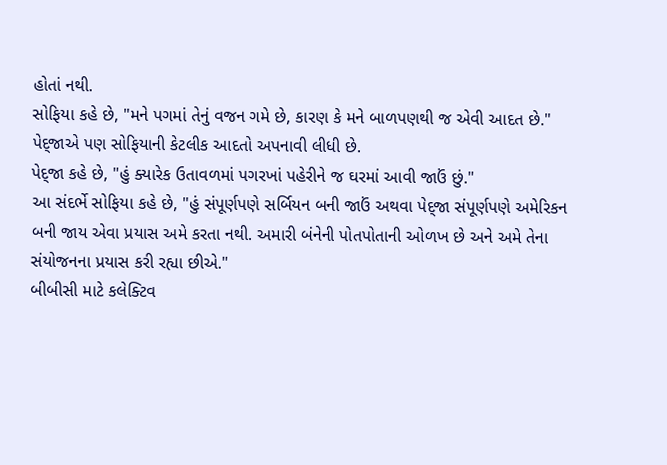હોતાં નથી.
સોફિયા કહે છે, "મને પગમાં તેનું વજન ગમે છે, કારણ કે મને બાળપણથી જ એવી આદત છે."
પેદ્જાએ પણ સોફિયાની કેટલીક આદતો અપનાવી લીધી છે.
પેદ્જા કહે છે, "હું ક્યારેક ઉતાવળમાં પગરખાં પહેરીને જ ઘરમાં આવી જાઉં છું."
આ સંદર્ભે સોફિયા કહે છે, "હું સંપૂર્ણપણે સર્બિયન બની જાઉં અથવા પેદ્જા સંપૂર્ણપણે અમેરિકન બની જાય એવા પ્રયાસ અમે કરતા નથી. અમારી બંનેની પોતપોતાની ઓળખ છે અને અમે તેના સંયોજનના પ્રયાસ કરી રહ્યા છીએ."
બીબીસી માટે કલેક્ટિવ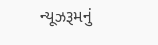ન્યૂઝરૂમનું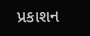પ્રકાશન